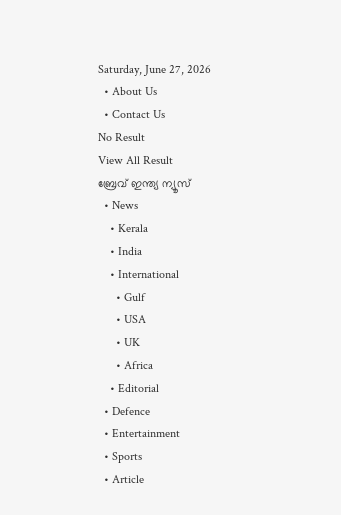Saturday, June 27, 2026
  • About Us
  • Contact Us
No Result
View All Result
ബ്രേവ് ഇന്ത്യ ന്യൂസ്
  • News
    • Kerala
    • India
    • International
      • Gulf
      • USA
      • UK
      • Africa
    • Editorial
  • Defence
  • Entertainment
  • Sports
  • Article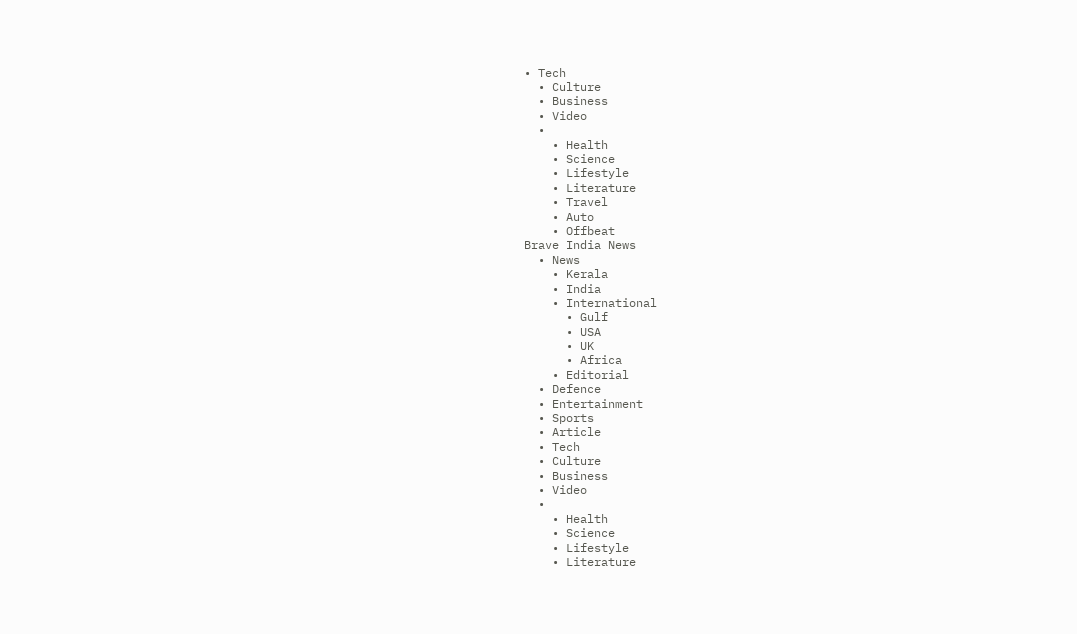• Tech
  • Culture
  • Business
  • Video
  •
    • Health
    • Science
    • Lifestyle
    • Literature
    • Travel
    • Auto
    • Offbeat
Brave India News
  • News
    • Kerala
    • India
    • International
      • Gulf
      • USA
      • UK
      • Africa
    • Editorial
  • Defence
  • Entertainment
  • Sports
  • Article
  • Tech
  • Culture
  • Business
  • Video
  •
    • Health
    • Science
    • Lifestyle
    • Literature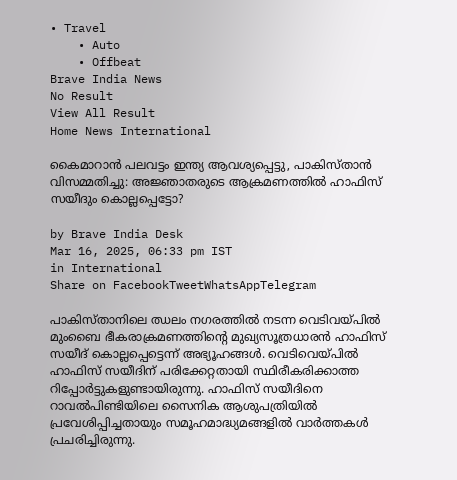• Travel
    • Auto
    • Offbeat
Brave India News
No Result
View All Result
Home News International

കൈമാറാൻ പലവട്ടം ഇന്ത്യ ആവശ്യപ്പെട്ടു, പാകിസ്താൻ വിസമ്മതിച്ചു: അജ്ഞാതരുടെ ആക്രമണത്തിൽ ഹാഫിസ് സയീദും കൊല്ലപ്പെട്ടോ?

by Brave India Desk
Mar 16, 2025, 06:33 pm IST
in International
Share on FacebookTweetWhatsAppTelegram

പാകിസ്താനിലെ ഝലം നഗരത്തിൽ നടന്ന വെടിവയ്പിൽ മുംബൈ ഭീകരാക്രമണത്തിന്റെ മുഖ്യസൂത്രധാരൻ ഹാഫിസ് സയീദ് കൊല്ലപ്പെട്ടെന്ന് അഭ്യൂഹങ്ങൾ. വെടിവെയ്പിൽ ഹാഫിസ് സയീദിന് പരിക്കേറ്റതായി സ്ഥിരീകരിക്കാത്ത റിപ്പോർട്ടുകളുണ്ടായിരുന്നു. ഹാഫിസ് സയീദിനെ റാവൽപിണ്ടിയിലെ സൈനിക ആശുപത്രിയിൽ പ്രവേശിപ്പിച്ചതായും സമൂഹമാദ്ധ്യമങ്ങളിൽ വാർത്തകൾ പ്രചരിച്ചിരുന്നു.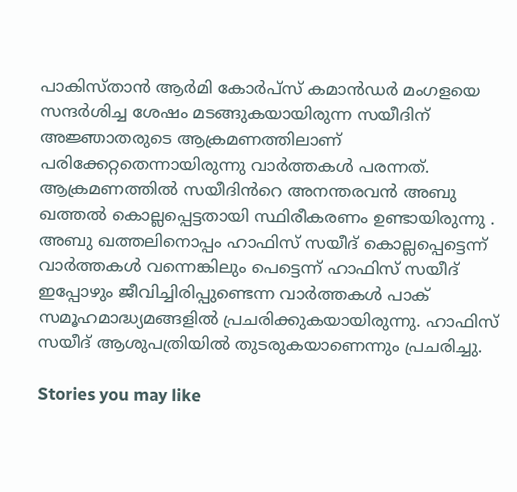പാകിസ്താൻ ആർമി കോർപ്സ് കമാൻഡർ മംഗളയെ സന്ദർശിച്ച ശേഷം മടങ്ങുകയായിരുന്ന സയീദിന് അജ്ഞാതരുടെ ആക്രമണത്തിലാണ് പരിക്കേറ്റതെന്നായിരുന്നു വാർത്തകൾ പരന്നത്. ആക്രമണത്തിൽ സയീദിൻറെ അനന്തരവൻ അബു ഖത്തൽ കൊല്ലപ്പെട്ടതായി സ്ഥിരീകരണം ഉണ്ടായിരുന്നു . അബു ഖത്തലിനൊപ്പം ഹാഫിസ് സയീദ് കൊല്ലപ്പെട്ടെന്ന് വാർത്തകൾ വന്നെങ്കിലും പെട്ടെന്ന് ഹാഫിസ് സയീദ് ഇപ്പോഴും ജീവിച്ചിരിപ്പുണ്ടെന്ന വാർത്തകൾ പാക് സമൂഹമാദ്ധ്യമങ്ങളിൽ പ്രചരിക്കുകയായിരുന്നു. ഹാഫിസ് സയീദ് ആശുപത്രിയിൽ തുടരുകയാണെന്നും പ്രചരിച്ചു.

Stories you may like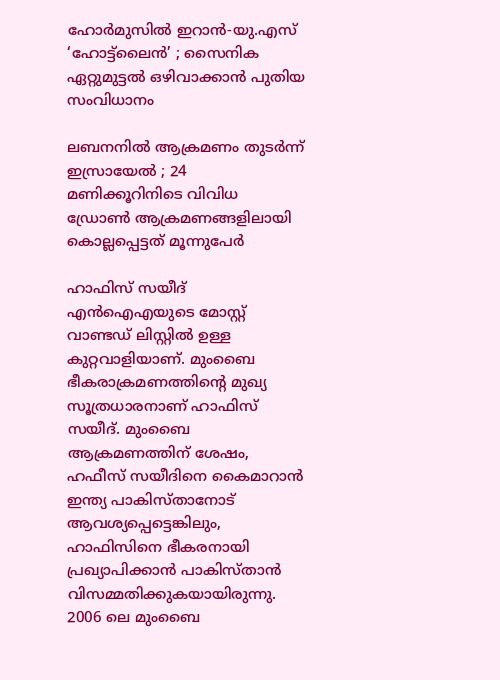ഹോർമുസിൽ ഇറാൻ-യു.എസ് ‘ഹോട്ട്‌ലൈൻ’ ; സൈനിക ഏറ്റുമുട്ടൽ ഒഴിവാക്കാൻ പുതിയ സംവിധാനം

ലബനനിൽ ആക്രമണം തുടർന്ന് ഇസ്രായേൽ ; 24 മണിക്കൂറിനിടെ വിവിധ ഡ്രോൺ ആക്രമണങ്ങളിലായി കൊല്ലപ്പെട്ടത് മൂന്നുപേർ

ഹാഫിസ് സയീദ് എൻഐഎയുടെ മോസ്റ്റ് വാണ്ടഡ് ലിസ്റ്റിൽ ഉള്ള കുറ്റവാളിയാണ്. മുംബൈ ഭീകരാക്രമണത്തിന്റെ മുഖ്യ സൂത്രധാരനാണ് ഹാഫിസ് സയീദ്. മുംബൈ ആക്രമണത്തിന് ശേഷം, ഹഫീസ് സയീദിനെ കൈമാറാൻ ഇന്ത്യ പാകിസ്താനോട് ആവശ്യപ്പെട്ടെങ്കിലും, ഹാഫിസിനെ ഭീകരനായി പ്രഖ്യാപിക്കാൻ പാകിസ്താൻ വിസമ്മതിക്കുകയായിരുന്നു. 2006 ലെ മുംബൈ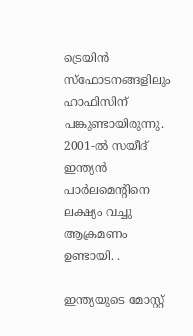ട്രെയിൻ സ്ഫോടനങ്ങളിലും ഹാഫിസിന് പങ്കുണ്ടായിരുന്നു. 2001-ൽ സയീദ് ഇന്ത്യൻ പാർലമെന്റിനെ ലക്ഷ്യം വച്ചു ആക്രമണം ഉണ്ടായി. .

ഇന്ത്യയുടെ മോസ്റ്റ്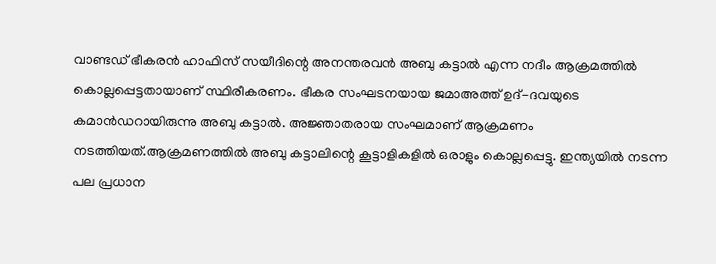വാണ്ടഡ് ഭീകരൻ ഹാഫിസ് സയീദിന്റെ അനന്തരവൻ അബു കട്ടാൽ എന്ന നദീം ആക്രമത്തിൽ കൊല്ലപ്പെട്ടതായാണ് സ്ഥിരീകരണം. ഭീകര സംഘടനയായ ജമാഅത്ത് ഉദ്-ദവയുടെ കമാൻഡറായിരുന്നു അബു കട്ടാൽ. അജ്ഞാതരായ സംഘമാണ് ആക്രമണം നടത്തിയത്.ആക്രമണത്തിൽ അബു കട്ടാലിന്റെ കൂട്ടാളികളിൽ ഒരാളും കൊല്ലപ്പെട്ടു. ഇന്ത്യയിൽ നടന്ന പല പ്രധാന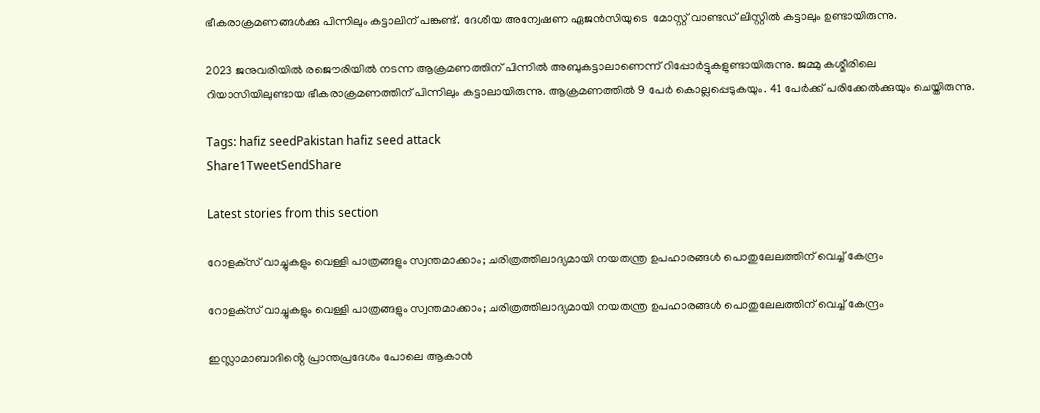ഭീകരാക്രമണങ്ങൾക്കു പിന്നിലും കട്ടാലിന് പങ്കുണ്ട്. ദേശീയ അന്വേഷണ ഏജൻസിയുടെ  മോസ്റ്റ് വാണ്ടഡ് ലിസ്റ്റിൽ കട്ടാലും ഉണ്ടായിരുന്നു.

2023 ജനുവരിയിൽ രജൌരിയിൽ നടന്ന ആക്രമണത്തിന് പിന്നിൽ അബുകട്ടാലാണെന്ന് റിപ്പോർട്ടുകളുണ്ടായിരുന്നു. ജമ്മു കശ്മീരിലെ റിയാസിയിലുണ്ടായ ഭീകരാക്രമണത്തിന് പിന്നിലും കട്ടാലായിരുന്നു. ആക്രമണത്തിൽ 9 പേർ കൊല്ലപ്പെടുകയും. 41 പേർക്ക് പരിക്കേൽക്കുയും ചെയ്തിരുന്നു.

Tags: hafiz seedPakistan hafiz seed attack
Share1TweetSendShare

Latest stories from this section

റോളക്‌സ് വാച്ചുകളും വെള്ളി പാത്രങ്ങളും സ്വന്തമാക്കാം; ചരിത്രത്തിലാദ്യമായി നയതന്ത്ര ഉപഹാരങ്ങൾ പൊതുലേലത്തിന് വെച്ച് കേന്ദ്രം

റോളക്‌സ് വാച്ചുകളും വെള്ളി പാത്രങ്ങളും സ്വന്തമാക്കാം; ചരിത്രത്തിലാദ്യമായി നയതന്ത്ര ഉപഹാരങ്ങൾ പൊതുലേലത്തിന് വെച്ച് കേന്ദ്രം

ഇസ്ലാമാബാദിൻ്റെ പ്രാന്തപ്രദേശം പോലെ ആകാൻ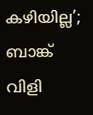കഴിയില്ല’; ബാങ്ക് വിളി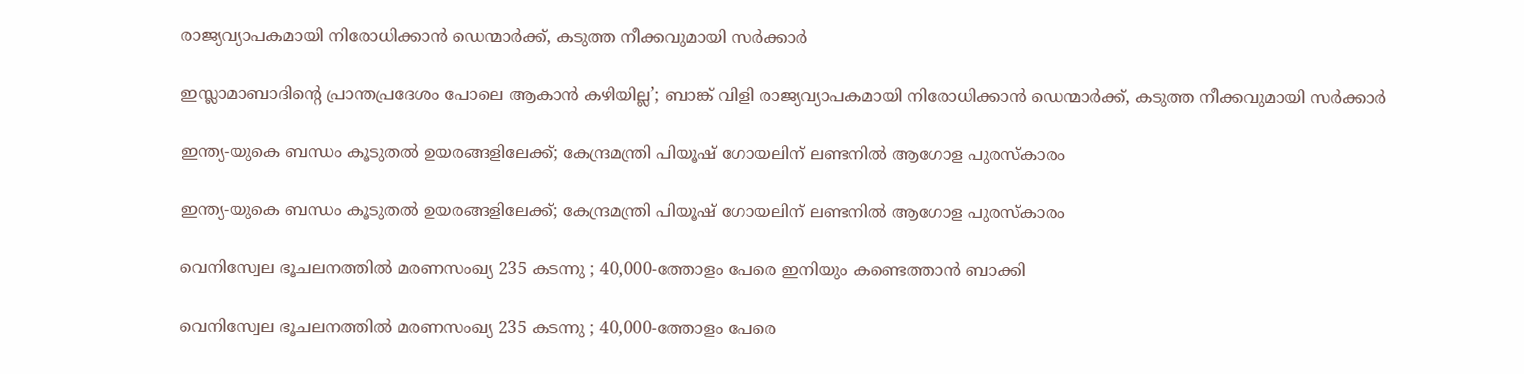രാജ്യവ്യാപകമായി നിരോധിക്കാൻ ഡെന്മാർക്ക്, കടുത്ത നീക്കവുമായി സർക്കാർ

ഇസ്ലാമാബാദിൻ്റെ പ്രാന്തപ്രദേശം പോലെ ആകാൻ കഴിയില്ല’; ബാങ്ക് വിളി രാജ്യവ്യാപകമായി നിരോധിക്കാൻ ഡെന്മാർക്ക്, കടുത്ത നീക്കവുമായി സർക്കാർ

ഇന്ത്യ-യുകെ ബന്ധം കൂടുതൽ ഉയരങ്ങളിലേക്ക്; കേന്ദ്രമന്ത്രി പിയൂഷ് ഗോയലിന് ലണ്ടനിൽ ആഗോള പുരസ്കാരം

ഇന്ത്യ-യുകെ ബന്ധം കൂടുതൽ ഉയരങ്ങളിലേക്ക്; കേന്ദ്രമന്ത്രി പിയൂഷ് ഗോയലിന് ലണ്ടനിൽ ആഗോള പുരസ്കാരം

വെനിസ്വേല ഭൂചലനത്തിൽ മരണസംഖ്യ 235 കടന്നു ; 40,000-ത്തോളം പേരെ ഇനിയും കണ്ടെത്താൻ ബാക്കി

വെനിസ്വേല ഭൂചലനത്തിൽ മരണസംഖ്യ 235 കടന്നു ; 40,000-ത്തോളം പേരെ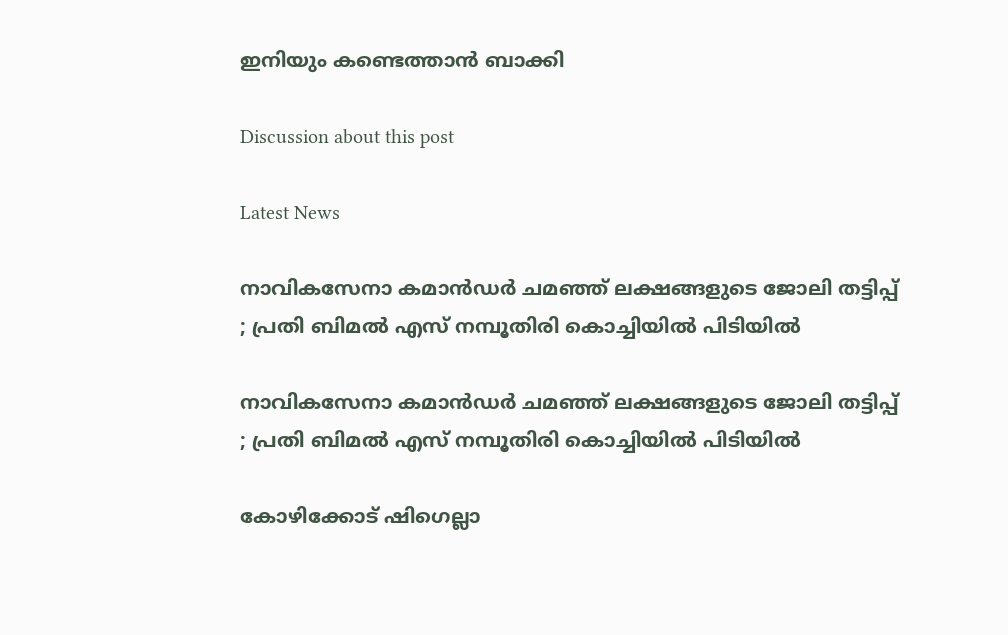ഇനിയും കണ്ടെത്താൻ ബാക്കി

Discussion about this post

Latest News

നാവികസേനാ കമാൻഡർ ചമഞ്ഞ് ലക്ഷങ്ങളുടെ ജോലി തട്ടിപ്പ് ; പ്രതി ബിമൽ എസ് നമ്പൂതിരി കൊച്ചിയിൽ പിടിയിൽ

നാവികസേനാ കമാൻഡർ ചമഞ്ഞ് ലക്ഷങ്ങളുടെ ജോലി തട്ടിപ്പ് ; പ്രതി ബിമൽ എസ് നമ്പൂതിരി കൊച്ചിയിൽ പിടിയിൽ

കോഴിക്കോട് ഷിഗെല്ലാ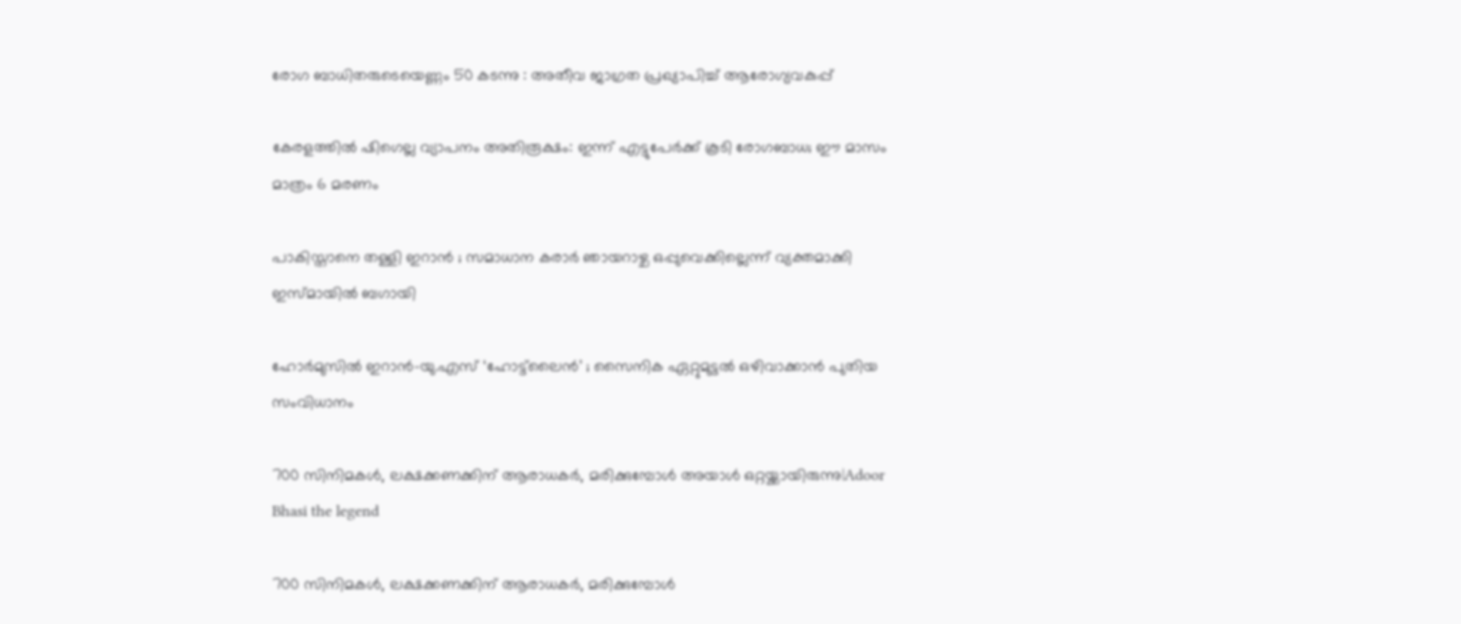രോഗ ബാധിതരുടെയെണ്ണം 50 കടന്നു : അതീവ ജാഗ്രത പ്രഖ്യാപിച്ച് ആരോഗ്യവകുപ്പ്

കേരളത്തിൽ ഷിഗെല്ല വ്യാപനം അതിരൂക്ഷം: ഇന്ന് എട്ടുപേർക്ക് കൂടി രോഗബാധ; ഈ മാസം മാത്രം 6 മരണം

പാകിസ്താനെ തള്ളി ഇറാൻ ; സമാധാന കരാർ ഞായറാഴ്ച ഒപ്പുവെക്കില്ലെന്ന് വ്യക്തമാക്കി ഇസ്മായിൽ ബഗായി

ഹോർമുസിൽ ഇറാൻ-യു.എസ് ‘ഹോട്ട്‌ലൈൻ’ ; സൈനിക ഏറ്റുമുട്ടൽ ഒഴിവാക്കാൻ പുതിയ സംവിധാനം

700 സിനിമകൾ, ലക്ഷക്കണക്കിന് ആരാധകർ, മരിക്കുമ്പോൾ അയാൾ ഒറ്റയ്ക്കായിരുന്നു|Adoor Bhasi the legend

700 സിനിമകൾ, ലക്ഷക്കണക്കിന് ആരാധകർ, മരിക്കുമ്പോൾ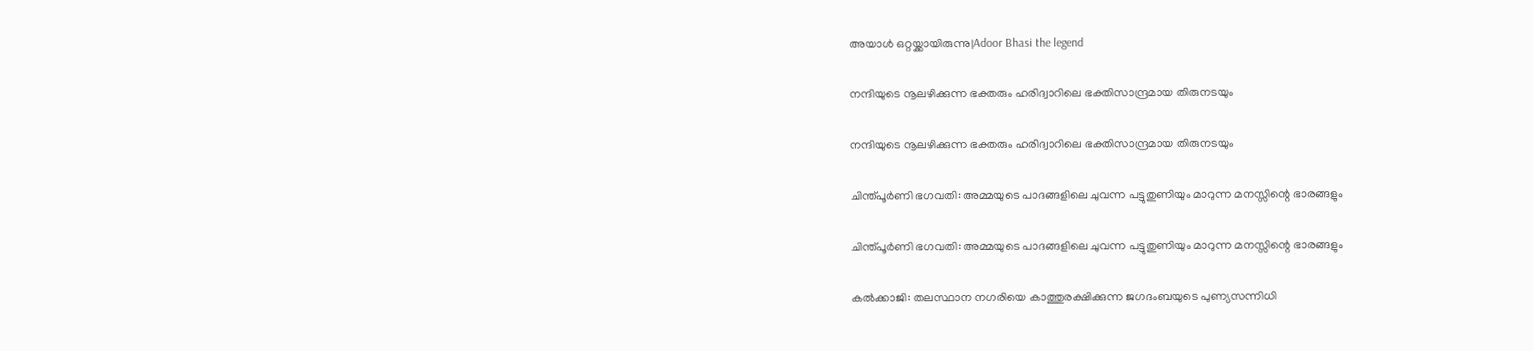അയാൾ ഒറ്റയ്ക്കായിരുന്നു|Adoor Bhasi the legend

നന്ദിയുടെ നൂലഴിക്കുന്ന ഭക്തരും ഹരിദ്വാറിലെ ഭക്തിസാന്ദ്രമായ തിരുനടയും

നന്ദിയുടെ നൂലഴിക്കുന്ന ഭക്തരും ഹരിദ്വാറിലെ ഭക്തിസാന്ദ്രമായ തിരുനടയും

ചിന്ത്പൂർണി ഭഗവതി: അമ്മയുടെ പാദങ്ങളിലെ ചുവന്ന പട്ടുതുണിയും മാറുന്ന മനസ്സിന്റെ ഭാരങ്ങളും

ചിന്ത്പൂർണി ഭഗവതി: അമ്മയുടെ പാദങ്ങളിലെ ചുവന്ന പട്ടുതുണിയും മാറുന്ന മനസ്സിന്റെ ഭാരങ്ങളും

കൽക്കാജി: തലസ്ഥാന നഗരിയെ കാത്തുരക്ഷിക്കുന്ന ജഗദംബയുടെ പുണ്യസന്നിധി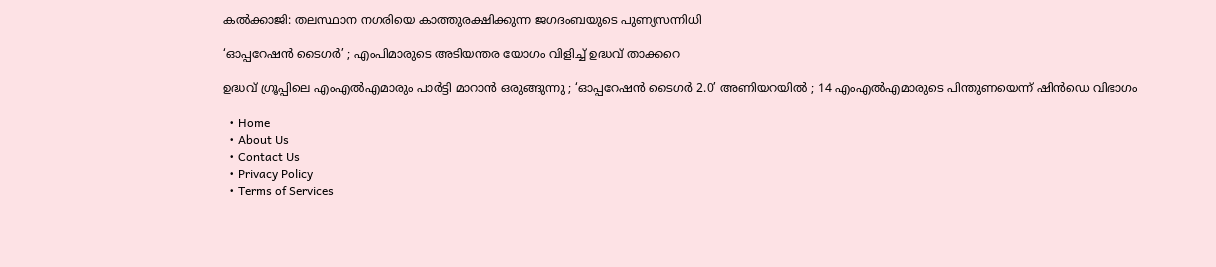കൽക്കാജി: തലസ്ഥാന നഗരിയെ കാത്തുരക്ഷിക്കുന്ന ജഗദംബയുടെ പുണ്യസന്നിധി

‘ഓപ്പറേഷൻ ടൈഗർ’ ; എംപിമാരുടെ അടിയന്തര യോഗം വിളിച്ച് ഉദ്ധവ് താക്കറെ

ഉദ്ധവ് ഗ്രൂപ്പിലെ എംഎൽഎമാരും പാർട്ടി മാറാൻ ഒരുങ്ങുന്നു ; ‘ഓപ്പറേഷൻ ടൈഗർ 2.0’ അണിയറയിൽ ; 14 എംഎൽഎമാരുടെ പിന്തുണയെന്ന് ഷിൻഡെ വിഭാഗം

  • Home
  • About Us
  • Contact Us
  • Privacy Policy
  • Terms of Services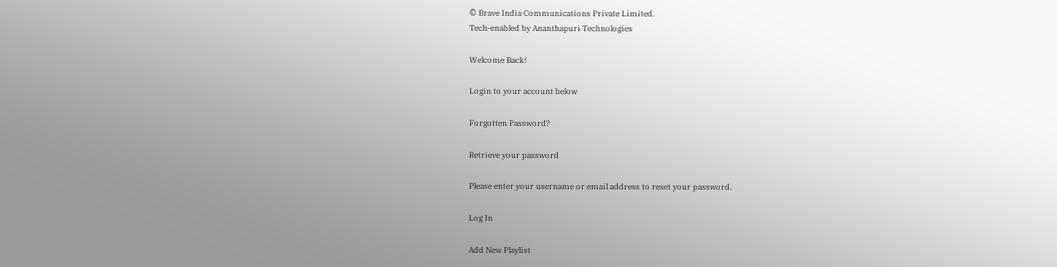© Brave India Communications Private Limited.
Tech-enabled by Ananthapuri Technologies

Welcome Back!

Login to your account below

Forgotten Password?

Retrieve your password

Please enter your username or email address to reset your password.

Log In

Add New Playlist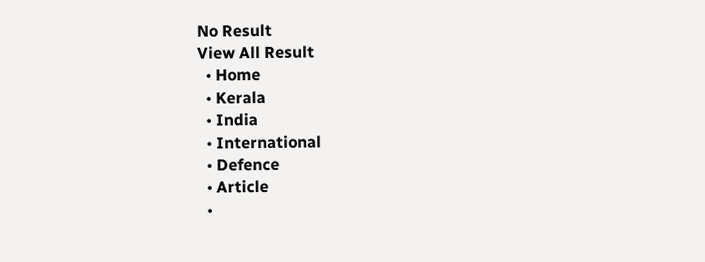No Result
View All Result
  • Home
  • Kerala
  • India
  • International
  • Defence
  • Article
  •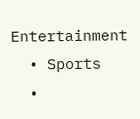Entertainment
  • Sports
  •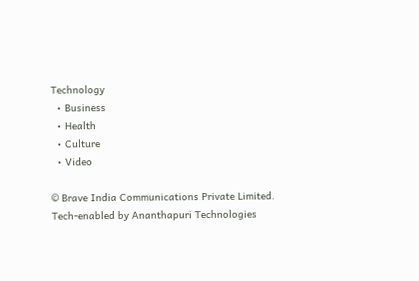Technology
  • Business
  • Health
  • Culture
  • Video

© Brave India Communications Private Limited.
Tech-enabled by Ananthapuri Technologies